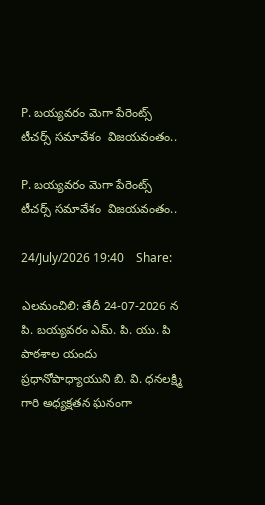P. బయ్యవరం మెగా పేరెంట్స్ టీచర్స్ సమావేశం  విజయవంతం..

P. బయ్యవరం మెగా పేరెంట్స్ టీచర్స్ సమావేశం  విజయవంతం..

24/July/2026 19:40    Share:

ఎలమంచిలి: తేదీ 24-07-2026 న పి. బయ్యవరం ఎమ్. పి. యు. పి పాఠశాల యందు ప్రధానోపాధ్యాయుని బి. వి. ధనలక్ష్మి గారి అధ్యక్షతన ఘనంగా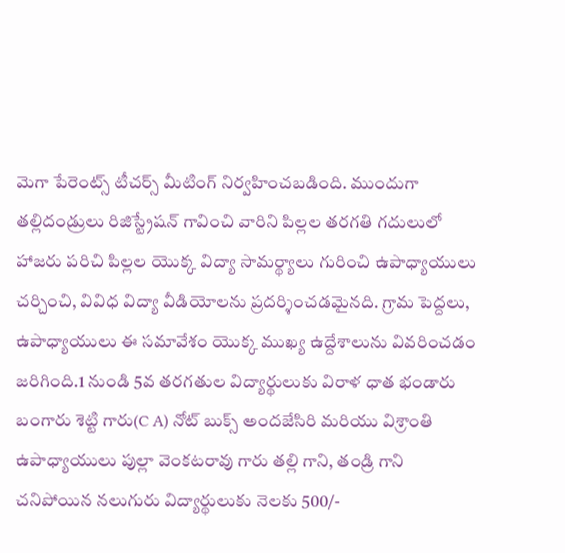మెగా పేరెంట్స్ టీచర్స్ మీటింగ్ నిర్వహించబడింది. ముందుగా తల్లిదండ్రులు రిజిస్ట్రేషన్ గావించి వారిని పిల్లల తరగతి గదులులో హాజరు పరిచి పిల్లల యొక్క విద్యా సామర్థ్యాలు గురించి ఉపాధ్యాయులు చర్చించి, వివిధ విద్యా వీడియోలను ప్రదర్శించడమైనది. గ్రామ పెద్దలు, ఉపాధ్యాయులు ఈ సమావేశం యొక్క ముఖ్య ఉద్దేశాలును వివరించడం జరిగింది.1 నుండి 5వ తరగతుల విద్యార్థులుకు విరాళ ధాత భండారు బంగారు శెట్టి గారు(C A) నోట్ బుక్స్ అందజేసిరి మరియు విశ్రాంతి ఉపాధ్యాయులు పుల్లా వెంకటరావు గారు తల్లి గాని, తండ్రి గాని చనిపోయిన నలుగురు విద్యార్థులుకు నెలకు 500/-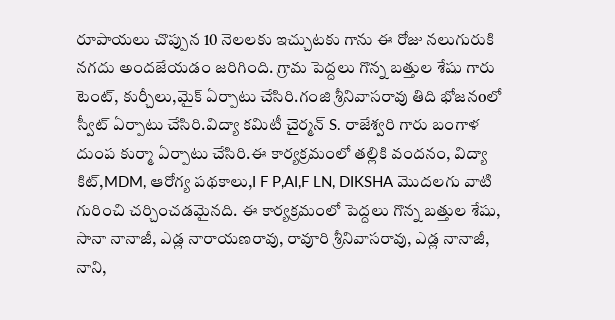రూపాయలు చొప్పున 10 నెలలకు ఇచ్చుటకు గాను ఈ రోజు నలుగురుకి నగదు అందజేయడం జరిగింది. గ్రామ పెద్దలు గొన్న బత్తుల శేషు గారు టెంట్, కుర్చీలు,మైక్ ఏర్పాటు చేసిరి.గంజి శ్రీనివాసరావు తిది భోజనoలో స్వీట్ ఏర్పాటు చేసిరి.విద్యా కమిటీ చైర్మన్ S. రాజేశ్వరి గారు బంగాళ దుంప కుర్మా ఏర్పాటు చేసిరి.ఈ కార్యక్రమంలో తల్లికి వందనం, విద్యా కిట్,MDM, ఆరోగ్య పథకాలు,I F P,AI,F LN, DIKSHA మొదలగు వాటి గురించి చర్చించడమైనది. ఈ కార్యక్రమంలో పెద్దలు గొన్న బత్తుల శేషు, సానా నానాజీ, ఎడ్ల నారాయణరావు, రావూరి శ్రీనివాసరావు, ఎడ్ల నానాజీ, నాని,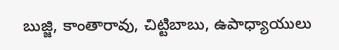బుజ్జి, కాంతారావు, చిట్టిబాబు, ఉపాధ్యాయులు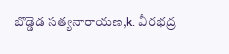బొడ్డెడ సత్యనారాయణ,k. వీరభద్ర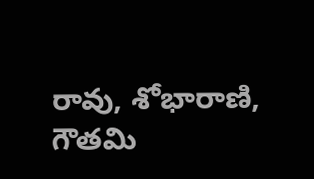రావు, శోభారాణి, గౌతమి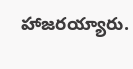హాజరయ్యారు.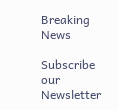Breaking News

Subscribe our Newsletter